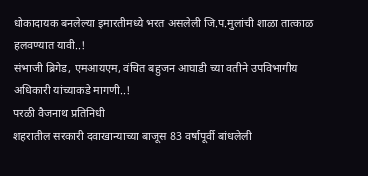धोकादायक बनलेल्या इमारतीमध्ये भरत असलेली जि.प.मुलांची शाळा तात्काळ हलवण्यात यावी..!
संभाजी ब्रिगेड, एमआयएम, वंचित बहुजन आघाडी च्या वतीने उपविभागीय अधिकारी यांच्याकडे मागणी..!
परळी वैजनाथ प्रतिनिधी
शहरातील सरकारी दवाखान्याच्या बाजूस 83 वर्षापूर्वी बांधलेली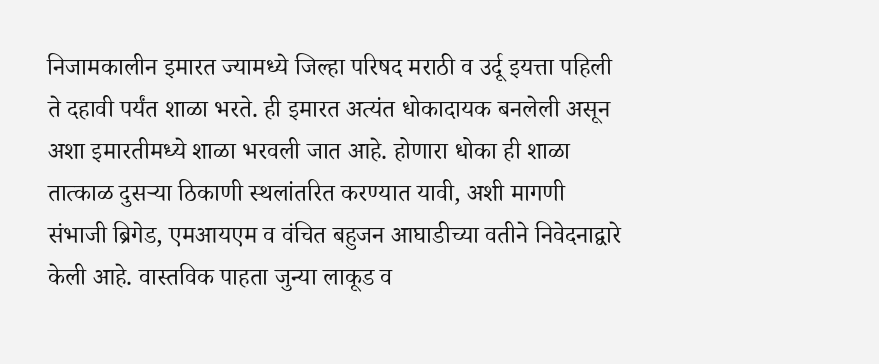निजामकालीन इमारत ज्यामध्ये जिल्हा परिषद मराठी व उर्दू इयत्ता पहिली ते दहावी पर्यंत शाळा भरते. ही इमारत अत्यंत धोकादायक बनलेली असून अशा इमारतीमध्ये शाळा भरवली जात आहे. होणारा धोका ही शाळा तात्काळ दुसऱ्या ठिकाणी स्थलांतरित करण्यात यावी, अशी मागणी संभाजी ब्रिगेड, एमआयएम व वंचित बहुजन आघाडीच्या वतीने निवेदनाद्वारे केली आहे. वास्तविक पाहता जुन्या लाकूड व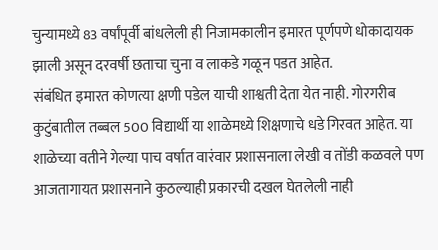चुन्यामध्ये 83 वर्षांपूर्वी बांधलेली ही निजामकालीन इमारत पूर्णपणे धोकादायक झाली असून दरवर्षी छताचा चुना व लाकडे गळून पडत आहेत.
संबंधित इमारत कोणत्या क्षणी पडेल याची शाश्वती देता येत नाही. गोरगरीब कुटुंबातील तब्बल 500 विद्यार्थी या शाळेमध्ये शिक्षणाचे धडे गिरवत आहेत. या शाळेच्या वतीने गेल्या पाच वर्षात वारंवार प्रशासनाला लेखी व तोंडी कळवले पण आजतागायत प्रशासनाने कुठल्याही प्रकारची दखल घेतलेली नाही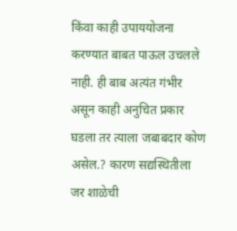किंवा काही उपाययोजना करण्यात बाबत पाऊल उचलले नाही. ही बाब अत्यंत गंभीर असून काही अनुचित प्रकार घडला तर त्याला जबाबदार कोण असेल.? कारण सद्यस्थितीला जर शाळेची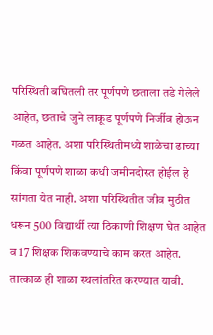परिस्थिती बघितली तर पूर्णपणे छताला तडे गेलेले आहेत, छताचे जुने लाकूड पूर्णपणे निर्जीव होऊन गळत आहेत. अशा परिस्थितीमध्ये शाळेचा ढाच्या किंवा पूर्णपणे शाळा कधी जमीनदोस्त होईल हे सांगता येत नाही. अशा परिस्थितीत जीव मुठीत धरून 500 विद्यार्थी त्या ठिकाणी शिक्षण घेत आहेत व 17 शिक्षक शिकवण्याचे काम करत आहेत.
तात्काळ ही शाळा स्थलांतरित करण्यात यावी.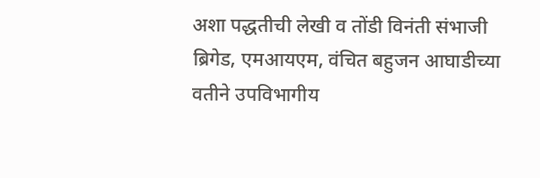अशा पद्धतीची लेखी व तोंडी विनंती संभाजी ब्रिगेड, एमआयएम, वंचित बहुजन आघाडीच्या वतीने उपविभागीय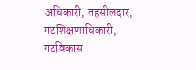अधिकारी, तहसीलदार, गटशिक्षणाधिकारी, गटविकास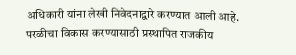अधिकारी यांना लेखी निवेदनाद्वारे करण्यात आली आहे. परळीचा विकास करण्यासाठी प्रस्थापित राजकीय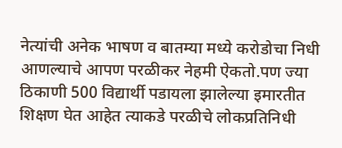नेत्यांची अनेक भाषण व बातम्या मध्ये करोडोचा निधी आणल्याचे आपण परळीकर नेहमी ऐकतो.पण ज्या ठिकाणी 500 विद्यार्थी पडायला झालेल्या इमारतीत शिक्षण घेत आहेत त्याकडे परळीचे लोकप्रतिनिधी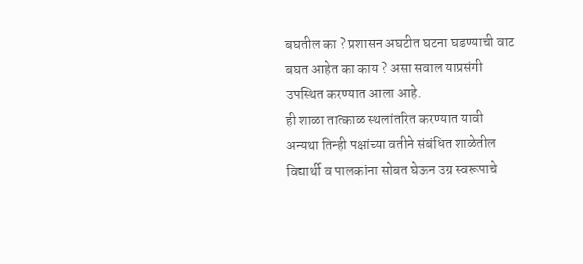बघतील का ? प्रशासन अघटीत घटना घडण्याची वाट बघत आहेत का काय ? असा सवाल याप्रसंगी उपस्थित करण्यात आला आहे.
ही शाळा तात्काळ स्थलांतरित करण्यात यावी अन्यथा तिन्ही पक्षांच्या वतीने संबंधित शाळेतील विद्यार्थी व पालकांना सोबत घेऊन उग्र स्वरूपाचे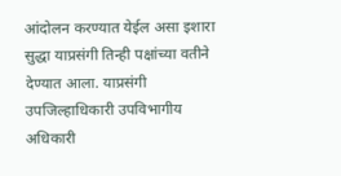आंदोलन करण्यात येईल असा इशारा सुद्धा याप्रसंगी तिन्ही पक्षांच्या वतीने देण्यात आला. याप्रसंगी उपजिल्हाधिकारी उपविभागीय अधिकारी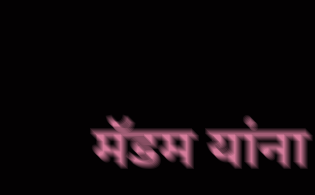मॅडम यांना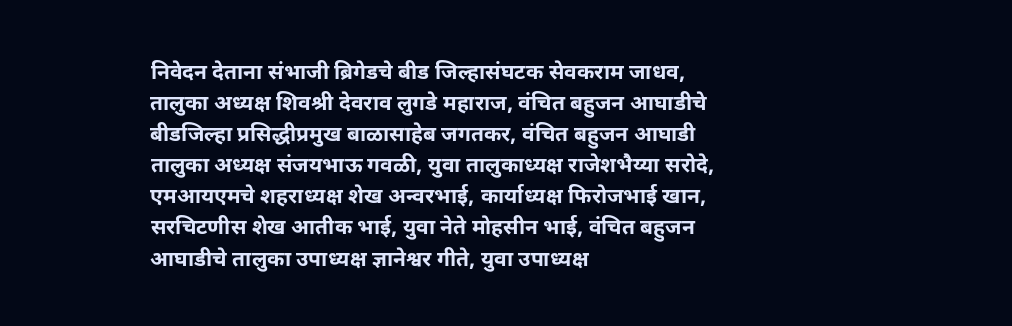निवेदन देताना संभाजी ब्रिगेडचे बीड जिल्हासंघटक सेवकराम जाधव, तालुका अध्यक्ष शिवश्री देवराव लुगडे महाराज, वंचित बहुजन आघाडीचे बीडजिल्हा प्रसिद्धीप्रमुख बाळासाहेब जगतकर, वंचित बहुजन आघाडी तालुका अध्यक्ष संजयभाऊ गवळी, युवा तालुकाध्यक्ष राजेशभैय्या सरोदे, एमआयएमचे शहराध्यक्ष शेख अन्वरभाई, कार्याध्यक्ष फिरोजभाई खान, सरचिटणीस शेख आतीक भाई, युवा नेते मोहसीन भाई, वंचित बहुजन आघाडीचे तालुका उपाध्यक्ष ज्ञानेश्वर गीते, युवा उपाध्यक्ष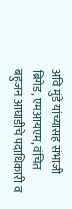अवि मुंडे यांच्यासह संभाजी ब्रिगेड, एमआयएम, वंचित बहुजन आघाडीचे पदाधिकारी व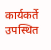कार्यकर्ते उपस्थित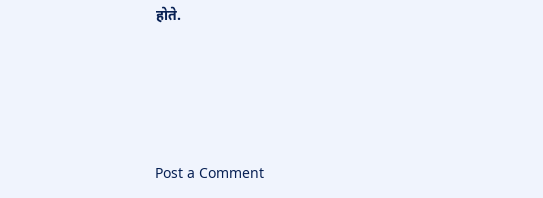होते.




Post a Comment